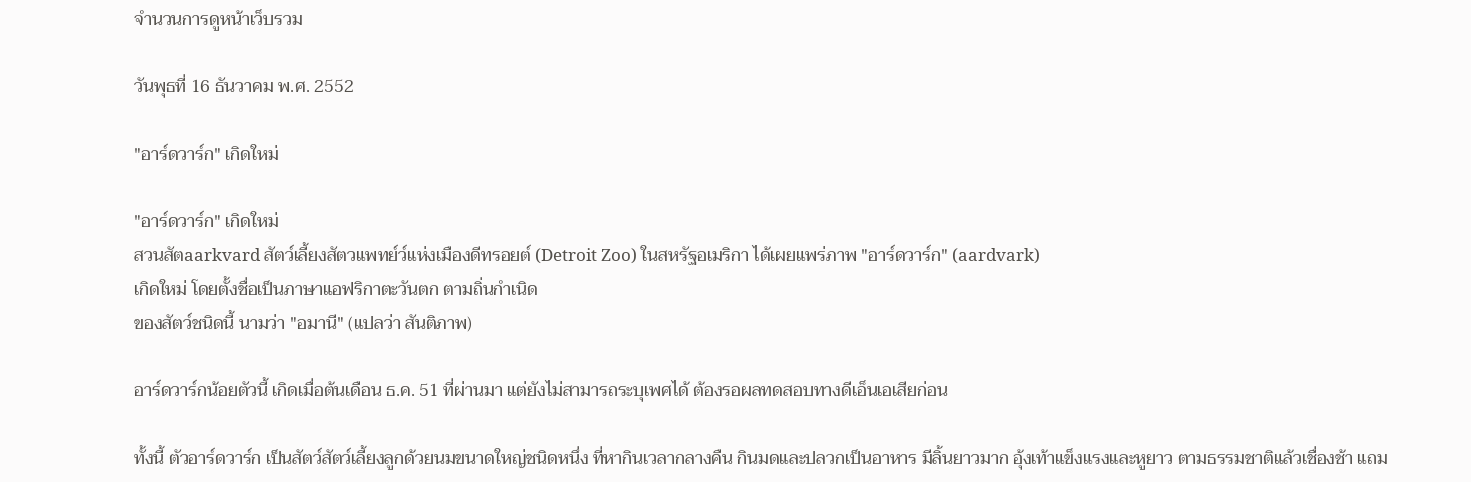จำนวนการดูหน้าเว็บรวม

วันพุธที่ 16 ธันวาคม พ.ศ. 2552

"อาร์ดวาร์ก" เกิดใหม่

"อาร์ดวาร์ก" เกิดใหม่
สวนสัตaarkvard สัตว์เลี้ยงสัตวแพทย์ว์แห่งเมืองดีทรอยต์ (Detroit Zoo) ในสหรัฐอเมริกา ได้เผยแพร่ภาพ "อาร์ดวาร์ก" (aardvark)
เกิดใหม่ โดยตั้งชื่อเป็นภาษาแอฟริกาตะวันตก ตามถิ่นกำเนิด
ของสัตว์ชนิดนี้ นามว่า "อมานี" (แปลว่า สันติภาพ)

อาร์ดวาร์กน้อยตัวนี้ เกิดเมื่อต้นเดือน ธ.ค. 51 ที่ผ่านมา แต่ยังไม่สามารถระบุเพศได้ ต้องรอผลทดสอบทางดีเอ็นเอเสียก่อน

ทั้งนี้ ตัวอาร์ดวาร์ก เป็นสัตว์สัตว์เลี้ยงลูกด้วยนมขนาดใหญ่ชนิดหนึ่ง ที่หากินเวลากลางคืน กินมดและปลวกเป็นอาหาร มีลิ้นยาวมาก อุ้งเท้าแข็งแรงและหูยาว ตามธรรมชาติแล้วเชื่องช้า แถม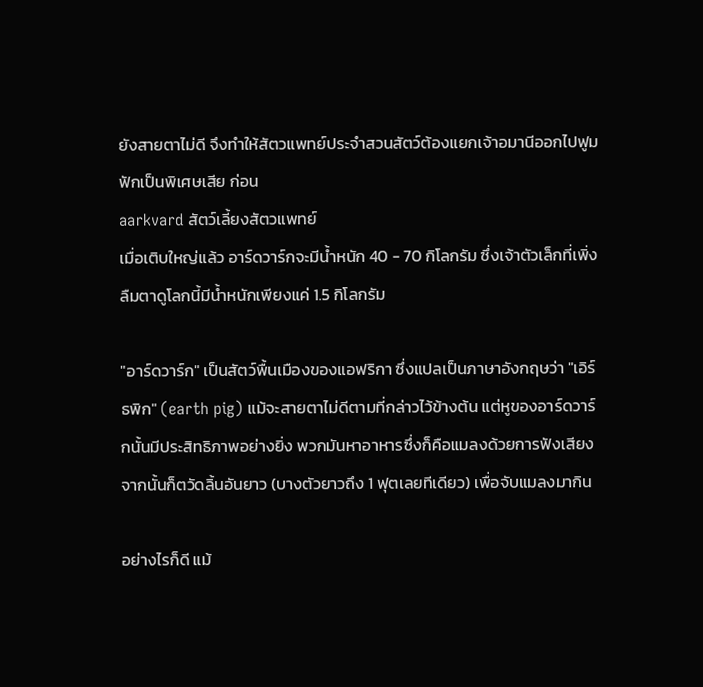ยังสายตาไม่ดี จึงทำให้สัตวแพทย์ประจำสวนสัตว์ต้องแยกเจ้าอมานีออกไปฟูมฟักเป็นพิเศษเสีย ก่อน
aarkvard สัตว์เลี้ยงสัตวแพทย์
เมื่อเติบใหญ่แล้ว อาร์ดวาร์กจะมีน้ำหนัก 40 - 70 กิโลกรัม ซึ่งเจ้าตัวเล็กที่เพิ่งลืมตาดูโลกนี้มีน้ำหนักเพียงแค่ 1.5 กิโลกรัม

"อาร์ดวาร์ก" เป็นสัตว์พื้นเมืองของแอฟริกา ซึ่งแปลเป็นภาษาอังกฤษว่า "เอิร์ธพิก" (earth pig) แม้จะสายตาไม่ดีตามที่กล่าวไว้ข้างต้น แต่หูของอาร์ดวาร์กนั้นมีประสิทธิภาพอย่างยิ่ง พวกมันหาอาหารซึ่งก็คือแมลงด้วยการฟังเสียง จากนั้นก็ตวัดลิ้นอันยาว (บางตัวยาวถึง 1 ฟุตเลยทีเดียว) เพื่อจับแมลงมากิน

อย่างไรก็ดี แม้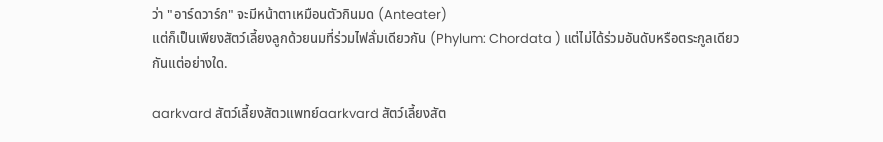ว่า "อาร์ดวาร์ก" จะมีหน้าตาเหมือนตัวกินมด (Anteater)
แต่ก็เป็นเพียงสัตว์เลี้ยงลูกด้วยนมที่ร่วมไฟลั่มเดียวกัน (Phylum: Chordata ) แต่ไม่ได้ร่วมอันดับหรือตระกูลเดียวกันแต่อย่างใด.

aarkvard สัตว์เลี้ยงสัตวแพทย์aarkvard สัตว์เลี้ยงสัต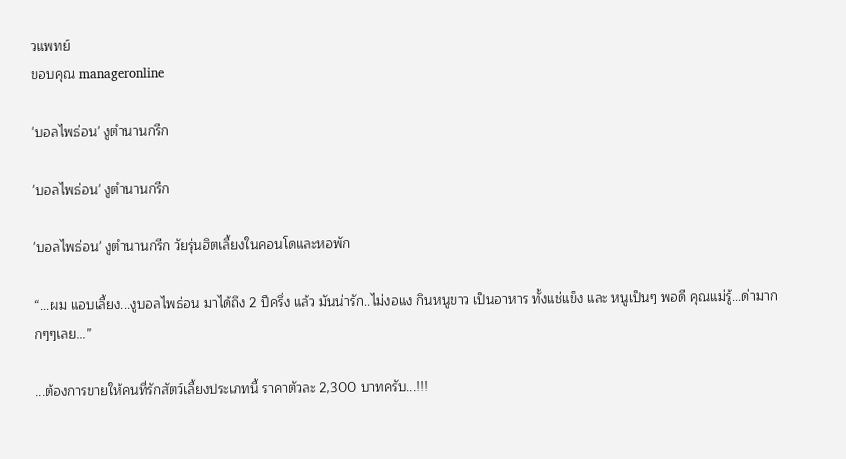วแพทย์
ขอบคุณ manageronline

'บอลไพธ่อน' งูตำนานกรีก

'บอลไพธ่อน' งูตำนานกรีก

'บอลไพธ่อน' งูตำนานกรีก วัยรุ่นฮิตเลี้ยงในคอนโดและหอพัก

“...ผม แอบเลี้ยง...งูบอลไพธ่อน มาได้ถึง 2 ปีครึ่ง แล้ว มันน่ารัก..ไม่งอแง กินหนูขาว เป็นอาหาร ทั้งแช่แข็ง และ หนูเป็นๆ พอดี คุณแม่รู้...ด่ามากกๆๆเลย...”

...ต้องการขายให้คนที่รักสัตว์เลี้ยงประเภทนี้ ราคาตัวละ 2,300 บาทครับ...!!!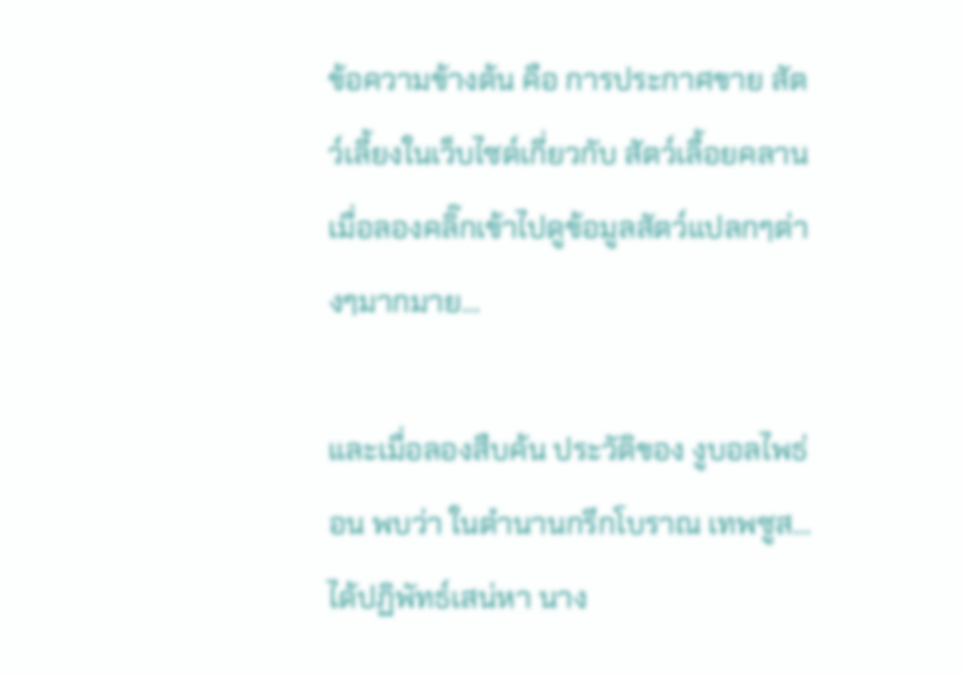ข้อความข้างต้น คือ การประกาศขาย สัตว์เลี้ยงในเว็บไซต์เกี่ยวกับ สัตว์เลื้อยคลาน เมื่อลองคลิ๊กเข้าไปดูข้อมูลสัตว์แปลกๆต่างๆมากมาย...

และเมื่อลองสืบค้น ประวัติของ งูบอลไพธ่อน พบว่า ในตำนานกรีกโบราณ เทพซูส...ได้ปฏิพัทธ์เสน่หา นาง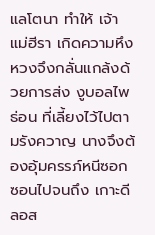แลโตนา ทำให้ เจ้าแม่ฮีรา เกิดความหึงหวงจึงกลั่นแกล้งด้วยการส่ง งูบอลไพธ่อน ที่เลี้ยงไว้ไปตามรังควาญ นางจึงต้องอุ้มครรภ์หนีซอกซอนไปจนถึง เกาะดีลอส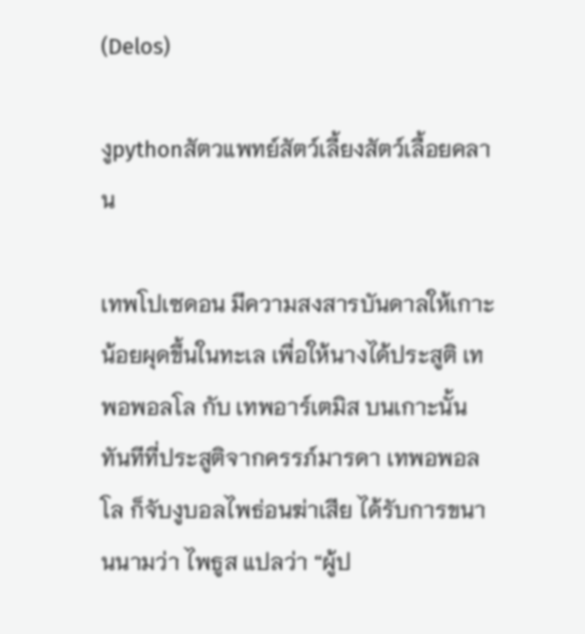(Delos)

งูpythonสัตวแพทย์สัตว์เลี้ยงสัตว์เลื้อยคลาน

เทพโปเซดอน มีความสงสารบันดาลให้เกาะน้อยผุดขึ้นในทะเล เพื่อให้นางได้ประสูติ เทพอพอลโล กับ เทพอาร์เตมิส บนเกาะนั้น ทันทีที่ประสูติจากครรภ์มารดา เทพอพอลโล ก็จับงูบอลไพธ่อนฆ่าเสีย ได้รับการขนานนามว่า ไพธูส แปลว่า “ผู้ป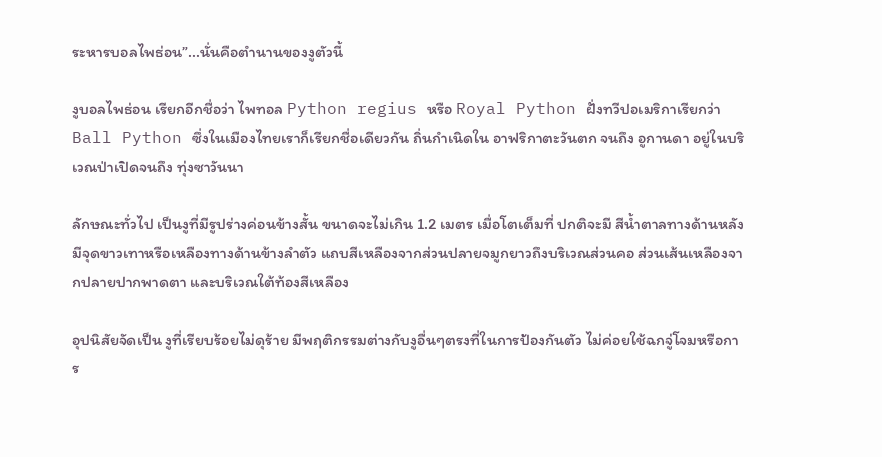ระหารบอลไพธ่อน”...นั่นคือตำนานของงูตัวนี้

งูบอลไพธ่อน เรียกอีกชื่อว่า ไพทอล Python regius หรือ Royal Python ฝั่งทวีปอเมริกาเรียกว่า Ball Python ซึ่งในเมืองไทยเราก็เรียกชื่อเดียวกัน ถิ่นกำเนิดใน อาฟริกาตะวันตก จนถึง อูกานดา อยู่ในบริเวณป่าเปิดจนถึง ทุ่งซาวันนา

ลักษณะทั่วไป เป็นงูที่มีรูปร่างค่อนข้างสั้น ขนาดจะไม่เกิน 1.2 เมตร เมื่อโตเต็มที่ ปกติจะมี สีน้ำตาลทางด้านหลัง มีจุดขาวเทาหรือเหลืองทางด้านข้างลำตัว แถบสีเหลืองจากส่วนปลายจมูกยาวถึงบริเวณส่วนคอ ส่วนเส้นเหลืองจากปลายปากพาดตา และบริเวณใต้ท้องสีเหลือง

อุปนิสัยจัดเป็น งูที่เรียบร้อยไม่ดุร้าย มีพฤติกรรมต่างกับงูอื่นๆตรงที่ในการป้องกันตัว ไม่ค่อยใช้ฉกจู่โจมหรือการ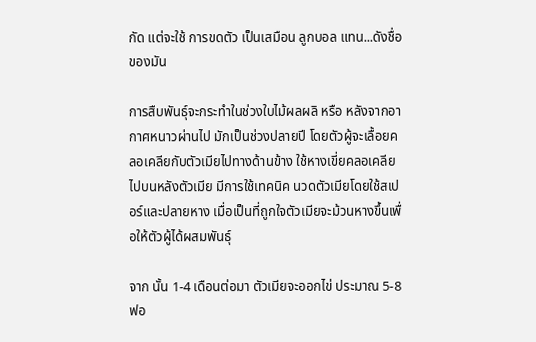กัด แต่จะใช้ การขดตัว เป็นเสมือน ลูกบอล แทน...ดังชื่อของมัน

การสืบพันธุ์จะกระทำในช่วงใบไม้ผลผลิ หรือ หลังจากอากาศหนาวผ่านไป มักเป็นช่วงปลายปี โดยตัวผู้จะเลื้อยคลอเคลียกับตัวเมียไปทางด้านข้าง ใช้หางเขี่ยคลอเคลียไปบนหลังตัวเมีย มีการใช้เทคนิค นวดตัวเมียโดยใช้สเปอร์และปลายหาง เมื่อเป็นที่ถูกใจตัวเมียจะม้วนหางขึ้นเพื่อให้ตัวผู้ได้ผสมพันธุ์

จาก นั้น 1-4 เดือนต่อมา ตัวเมียจะออกไข่ ประมาณ 5-8 ฟอ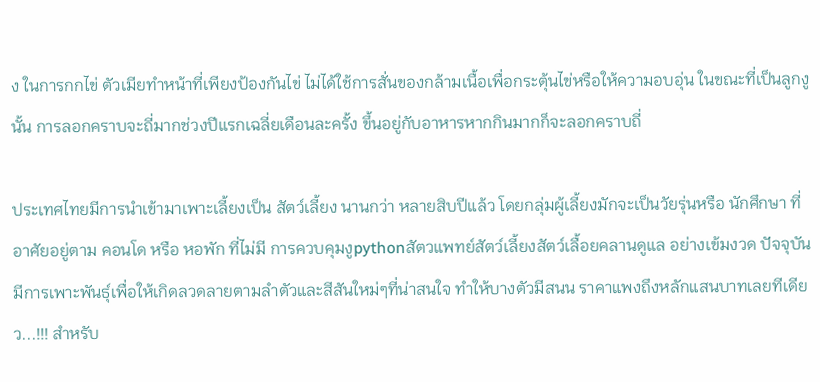ง ในการกกไข่ ตัวเมียทำหน้าที่เพียงป้องกันไข่ ไม่ได้ใช้การสั่นของกล้ามเนื้อเพื่อกระตุ้นไข่หรือให้ความอบอุ่น ในขณะที่เป็นลูกงูนั้น การลอกคราบจะถี่มากช่วงปีแรกเฉลี่ยเดือนละครั้ง ขึ้นอยู่กับอาหารหากกินมากก็จะลอกคราบถี่

ประเทศไทยมีการนำเข้ามาเพาะเลี้ยงเป็น สัตว์เลี้ยง นานกว่า หลายสิบปีแล้ว โดยกลุ่มผู้เลี้ยงมักจะเป็นวัยรุ่นหรือ นักศึกษา ที่อาศัยอยู่ตาม คอนโด หรือ หอพัก ที่ไม่มี การควบคุมงูpythonสัตวแพทย์สัตว์เลี้ยงสัตว์เลื้อยคลานดูแล อย่างเข้มงวด ปัจจุบันมีการเพาะพันธุ์เพื่อให้เกิดลวดลายตามลำตัวและสีสันใหม่ๆที่น่าสนใจ ทำให้บางตัวมีสนน ราคาแพงถึงหลักแสนบาทเลยทีเดียว...!!! สำหรับ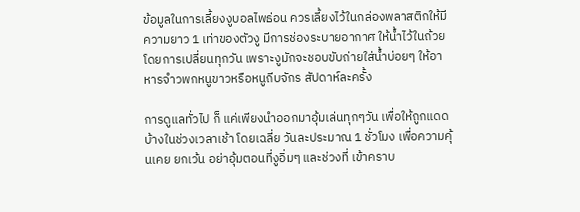ข้อมูลในการเลี้ยงงูบอลไพธ่อน ควรเลี้ยงไว้ในกล่องพลาสติกให้มีความยาว 1 เท่าของตัวงู มีการช่องระบายอากาศ ให้น้ำไว้ในถ้วย โดยการเปลี่ยนทุกวัน เพราะงูมักจะชอบขับถ่ายใส่น้ำบ่อยๆ ให้อาหารจำวพกหนูขาวหรือหนูถีบจักร สัปดาห์ละครั้ง

การดูแลทั่วไป ก็ แค่เพียงนำออกมาอุ้มเล่นทุกๆวัน เพื่อให้ถูกแดดบ้างในช่วงเวลาเช้า โดยเฉลี่ย วันละประมาณ 1 ชั่วโมง เพื่อความคุ้นเคย ยกเว้น อย่าอุ้มตอนที่งูอิ่มๆ และช่วงที่ เข้าคราบ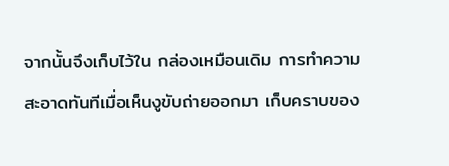จากนั้นจึงเก็บไว้ใน กล่องเหมือนเดิม การทำความสะอาดทันทีเมื่อเห็นงูขับถ่ายออกมา เก็บคราบของ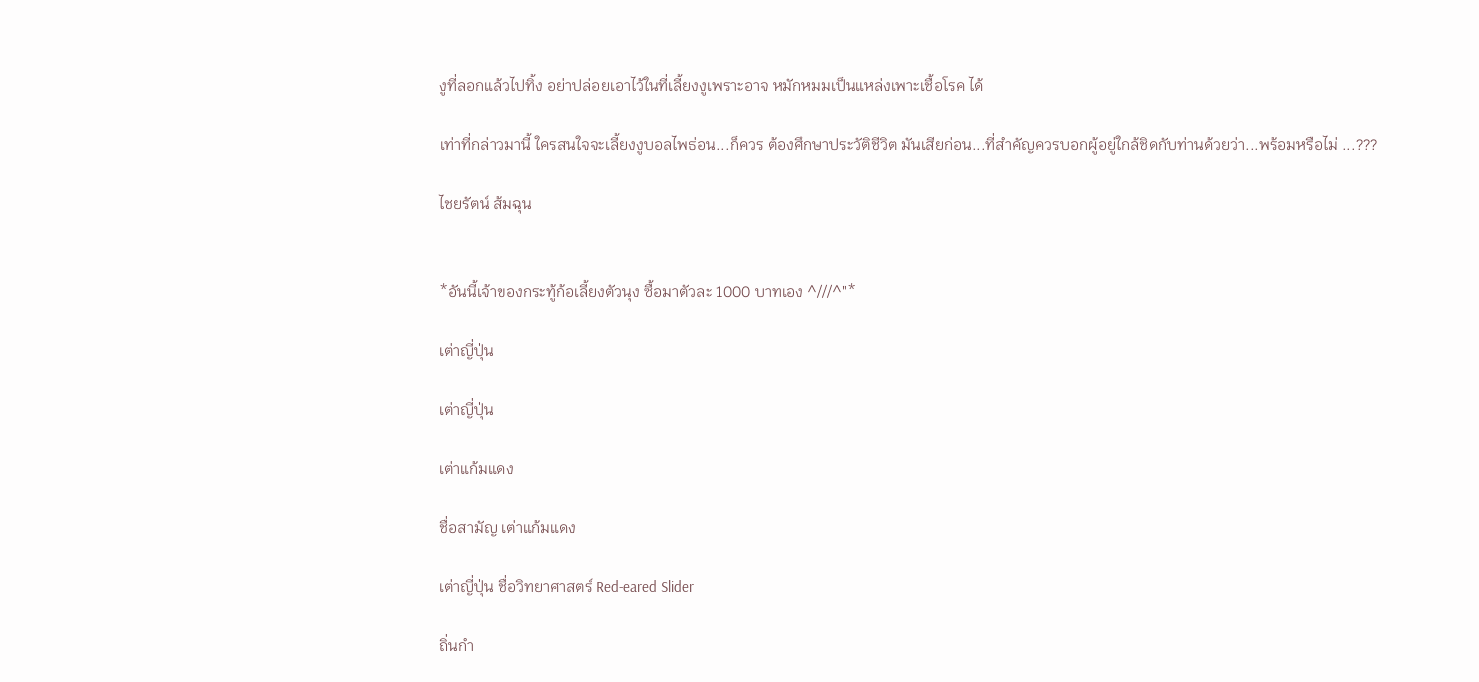งูที่ลอกแล้วไปทิ้ง อย่าปล่อยเอาไว้ในที่เลี้ยงงูเพราะอาจ หมักหมมเป็นแหล่งเพาะเชื้อโรค ได้

เท่าที่กล่าวมานี้ ใครสนใจจะเลี้ยงงูบอลไพธ่อน...ก็ควร ต้องศึกษาประวัติชีวิต มันเสียก่อน...ที่สำคัญควรบอกผู้อยู่ใกล้ชิดกับท่านด้วยว่า...พร้อมหรือไม่ ...???

ไชยรัตน์ ส้มฉุน


*อันนี้เจ้าของกระทู้ก้อเลี้ยงตัวนุง ซื้อมาตัวละ 1000 บาทเอง ^///^"*

เต่าญี่ปุ่น

เต่าญี่ปุ่น

เต่าแก้มแดง

ชื่อสามัญ เต่าแก้มแดง

เต่าญี่ปุ่น ชื่อวิทยาศาสตร์ Red-eared Slider

ถิ่นกำ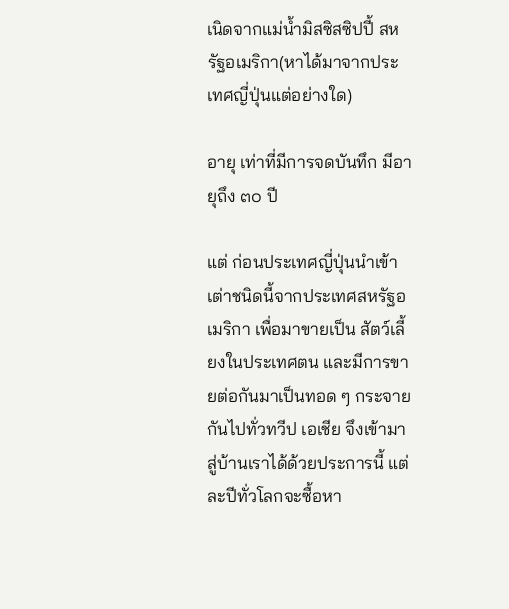เนิดจากแม่น้ำมิสซิสซิปปี้ สหรัฐอเมริกา(หาได้มาจากประเทศญี่ปุ่นแต่อย่างใด)

อายุ เท่าที่มีการจดบันทึก มีอายุถึง ๓๐ ปี

แต่ ก่อนประเทศญี่ปุ่นนำเข้าเต่าชนิดนี้จากประเทศสหรัฐอเมริกา เพื่อมาขายเป็น สัตว์เลี้ยงในประเทศตน และมีการขายต่อกันมาเป็นทอด ๆ กระจายกันไปทั่วทวีป เอเชีย จึงเข้ามาสู่บ้านเราได้ด้วยประการนี้ แต่ละปีทั่วโลกจะซื้อหา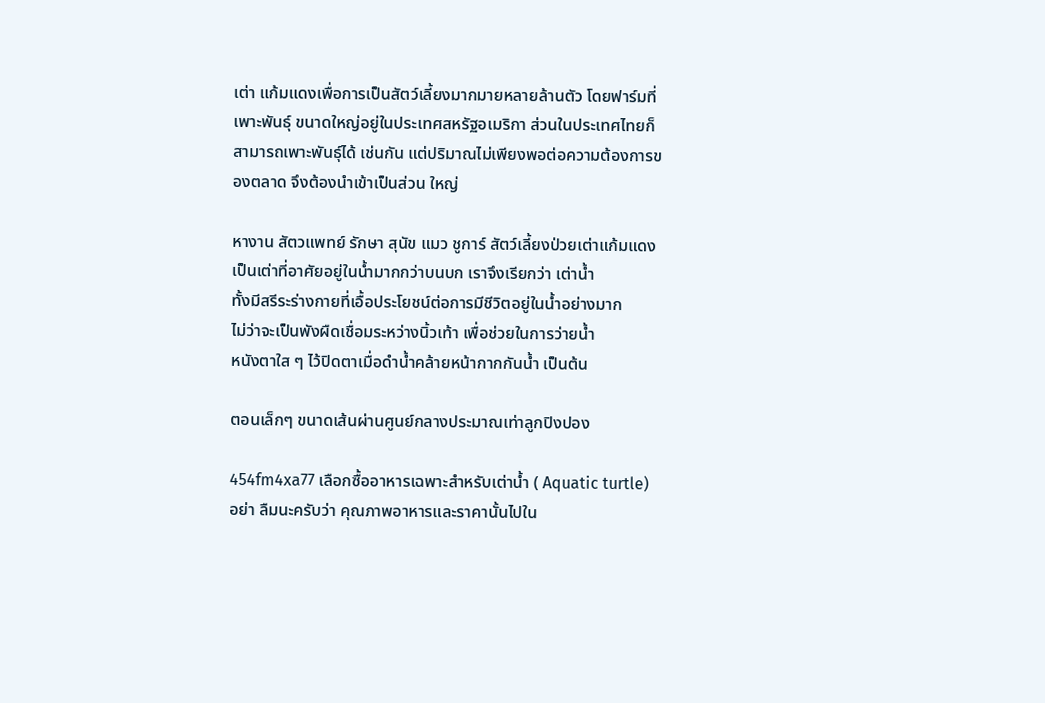เต่า แก้มแดงเพื่อการเป็นสัตว์เลี้ยงมากมายหลายล้านตัว โดยฟาร์มที่เพาะพันธุ์ ขนาดใหญ่อยู่ในประเทศสหรัฐอเมริกา ส่วนในประเทศไทยก็สามารถเพาะพันธุ์ได้ เช่นกัน แต่ปริมาณไม่เพียงพอต่อความต้องการของตลาด จึงต้องนำเข้าเป็นส่วน ใหญ่

หางาน สัตวแพทย์ รักษา สุนัข แมว ชูการ์ สัตว์เลี้ยงป่วยเต่าแก้มแดง เป็นเต่าที่อาศัยอยู่ในน้ำมากกว่าบนบก เราจึงเรียกว่า เต่าน้ำ
ทั้งมีสรีระร่างกายที่เอื้อประโยชน์ต่อการมีชีวิตอยู่ในน้ำอย่างมาก
ไม่ว่าจะเป็นพังผืดเชื่อมระหว่างนิ้วเท้า เพื่อช่วยในการว่ายน้ำ
หนังตาใส ๆ ไว้ปิดตาเมื่อดำน้ำคล้ายหน้ากากกันน้ำ เป็นต้น

ตอนเล็กๆ ขนาดเส้นผ่านศูนย์กลางประมาณเท่าลูกปิงปอง

454fm4xa77 เลือกซื้ออาหารเฉพาะสำหรับเต่าน้ำ ( Aquatic turtle) อย่า ลืมนะครับว่า คุณภาพอาหารและราคานั้นไปใน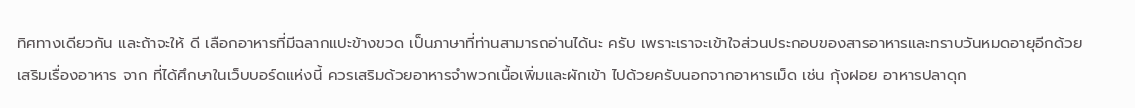ทิศทางเดียวกัน และถ้าจะให้ ดี เลือกอาหารที่มีฉลากแปะข้างขวด เป็นภาษาที่ท่านสามารถอ่านได้นะ ครับ เพราะเราจะเข้าใจส่วนประกอบของสารอาหารและทราบวันหมดอายุอีกด้วย
เสริมเรื่องอาหาร จาก ที่ได้ศึกษาในเว็บบอร์ดแห่งนี้ ควรเสริมด้วยอาหารจำพวกเนื้อเพิ่มและผักเข้า ไปด้วยครับนอกจากอาหารเม็ด เช่น กุ้งฝอย อาหารปลาดุก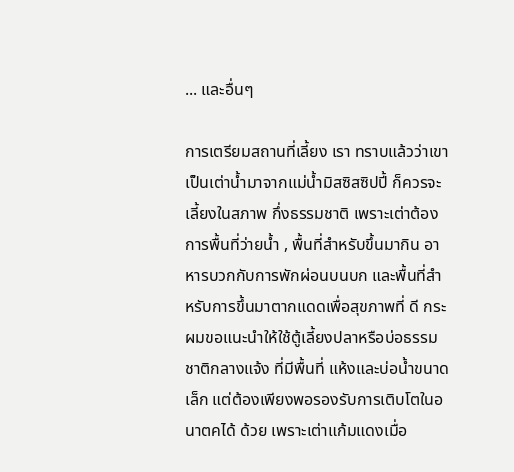... และอื่นๆ

การเตรียมสถานที่เลี้ยง เรา ทราบแล้วว่าเขาเป็นเต่าน้ำมาจากแม่น้ำมิสซิสซิปปี้ ก็ควรจะเลี้ยงในสภาพ กึ่งธรรมชาติ เพราะเต่าต้องการพื้นที่ว่ายน้ำ , พื้นที่สำหรับขึ้นมากิน อาหารบวกกับการพักผ่อนบนบก และพื้นที่สำหรับการขึ้นมาตากแดดเพื่อสุขภาพที่ ดี กระผมขอแนะนำให้ใช้ตู้เลี้ยงปลาหรือบ่อธรรมชาติกลางแจ้ง ที่มีพื้นที่ แห้งและบ่อน้ำขนาดเล็ก แต่ต้องเพียงพอรองรับการเติบโตในอนาตคได้ ด้วย เพราะเต่าแก้มแดงเมื่อ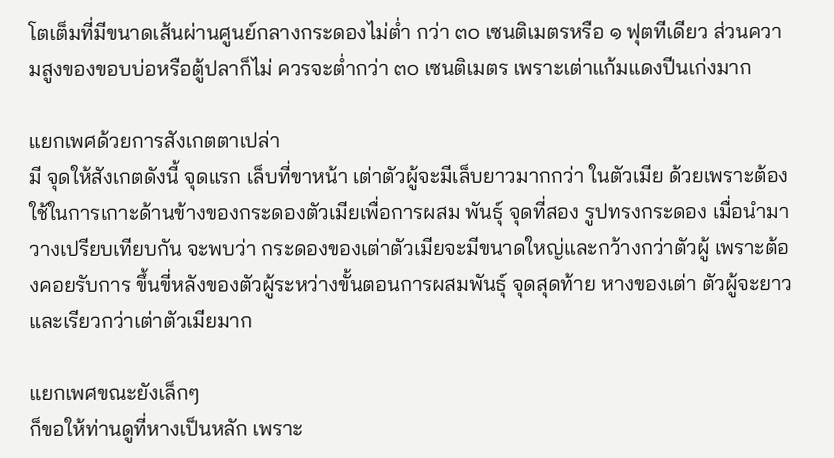โตเต็มที่มีขนาดเส้นผ่านศูนย์กลางกระดองไม่ต่ำ กว่า ๓๐ เซนติเมตรหรือ ๑ ฟุตทีเดียว ส่วนความสูงของขอบบ่อหรือตู้ปลาก็ไม่ ควรจะต่ำกว่า ๓๐ เซนติเมตร เพราะเต่าแก้มแดงปีนเก่งมาก

แยกเพศด้วยการสังเกตตาเปล่า
มี จุดให้สังเกตดังนี้ จุดแรก เล็บที่ขาหน้า เต่าตัวผู้จะมีเล็บยาวมากกว่า ในตัวเมีย ด้วยเพราะต้องใช้ในการเกาะด้านข้างของกระดองตัวเมียเพื่อการผสม พันธุ์ จุดที่สอง รูปทรงกระดอง เมื่อนำมาวางเปรียบเทียบกัน จะพบว่า กระดองของเต่าตัวเมียจะมีขนาดใหญ่และกว้างกว่าตัวผู้ เพราะต้องคอยรับการ ขึ้นขี่หลังของตัวผู้ระหว่างขั้นตอนการผสมพันธุ์ จุดสุดท้าย หางของเต่า ตัวผู้จะยาวและเรียวกว่าเต่าตัวเมียมาก

แยกเพศขณะยังเล็กๆ
ก็ขอให้ท่านดูที่หางเป็นหลัก เพราะ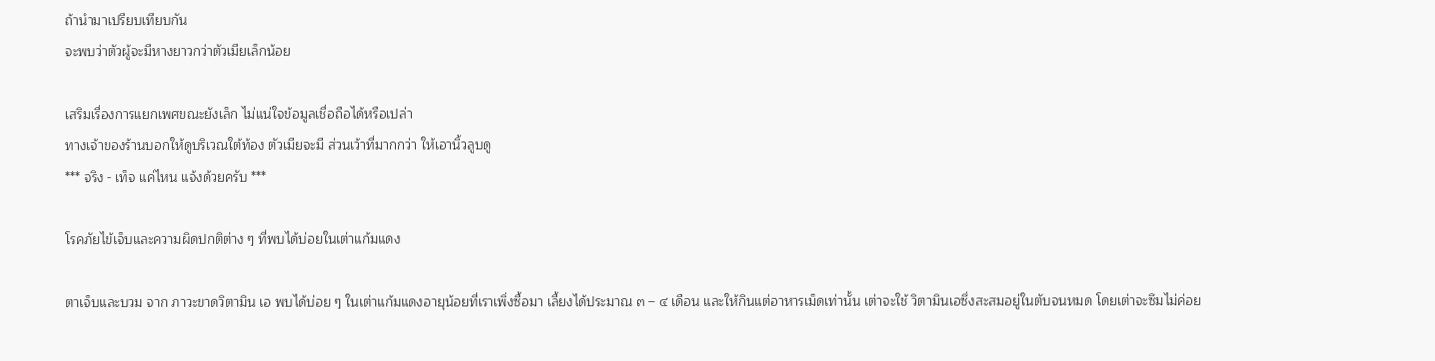ถ้านำมาเปรียบเทียบกัน
จะพบว่าตัวผู้จะมีหางยาวกว่าตัวเมียเล็กน้อย

เสริมเรื่องการแยกเพศขณะยังเล็ก ไม่แน่ใจข้อมูลเชื่อถือได้หรือเปล่า
ทางเจ้าของร้านบอกให้ดูบริเวณใต้ท้อง ตัวเมียจะมี ส่วนเว้าที่มากกว่า ให้เอานิ้วลูบดู
*** จริง - เท็จ แค่ไหน แจ้งด้วยครับ ***

โรคภัยไข้เจ็บและความผิดปกติต่าง ๆ ที่พบได้บ่อยในเต่าแก้มแดง

ตาเจ็บและบวม จาก ภาวะขาดวิตามิน เอ พบได้บ่อย ๆ ในเต่าแก้มแดงอายุน้อยที่เราเพิ่งซื้อมา เลี้ยงได้ประมาณ ๓ – ๔ เดือน และให้กินแต่อาหารเม็ดเท่านั้น เต่าจะใช้ วิตามินเอซึ่งสะสมอยู่ในตับจนหมด โดยเต่าจะซึมไม่ค่อย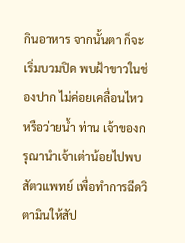กินอาหาร จากนั้นตา ก็จะเริ่มบวมปิด พบฝ้าขาวในช่องปาก ไม่ค่อยเคลื่อนไหวหรือว่ายน้ำ ท่าน เจ้าของกรุณานำเจ้าเต่าน้อยไปพบสัตวแพทย์ เพื่อทำการฉีดวิตามินให้สัป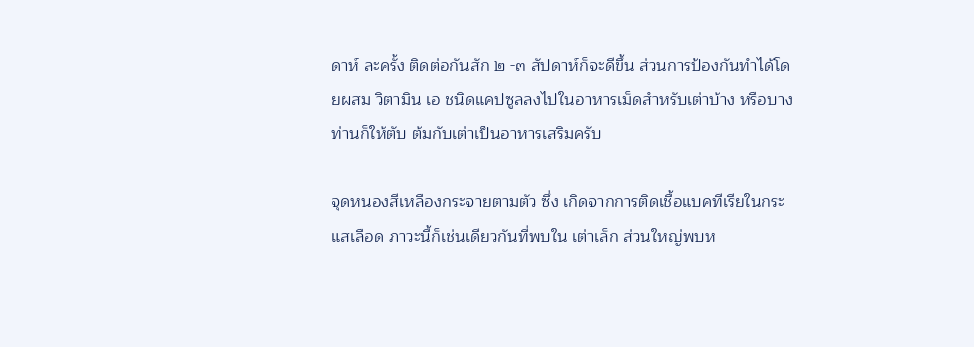ดาห์ ละครั้ง ติดต่อกันสัก ๒ -๓ สัปดาห์ก็จะดีขึ้น ส่วนการป้องกันทำได้โดยผสม วิตามิน เอ ชนิดแคปซูลลงไปในอาหารเม็ดสำหรับเต่าบ้าง หรือบางท่านก็ให้ตับ ต้มกับเต่าเป็นอาหารเสริมครับ

จุดหนองสีเหลืองกระจายตามตัว ซึ่ง เกิดจากการติดเชื้อแบคทีเรียในกระแสเลือด ภาวะนี้ก็เช่นเดียวกันที่พบใน เต่าเล็ก ส่วนใหญ่พบห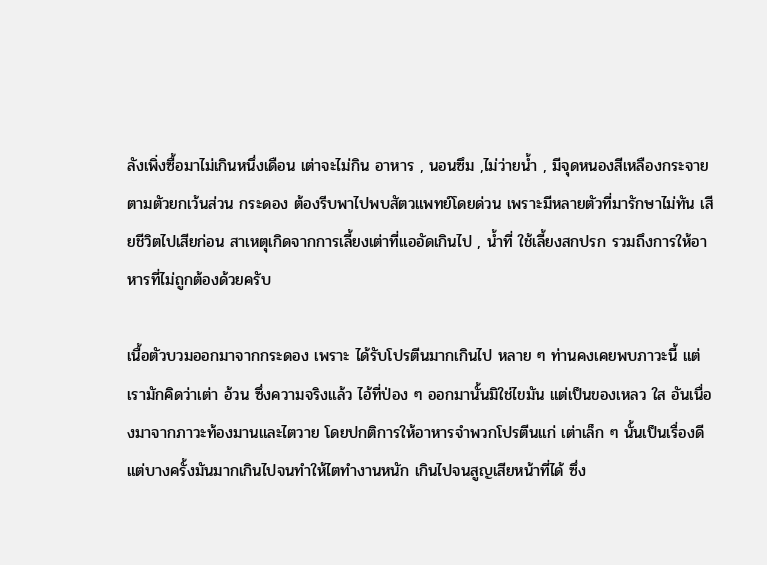ลังเพิ่งซื้อมาไม่เกินหนึ่งเดือน เต่าจะไม่กิน อาหาร , นอนซึม ,ไม่ว่ายน้ำ , มีจุดหนองสีเหลืองกระจายตามตัวยกเว้นส่วน กระดอง ต้องรีบพาไปพบสัตวแพทย์โดยด่วน เพราะมีหลายตัวที่มารักษาไม่ทัน เสียชีวิตไปเสียก่อน สาเหตุเกิดจากการเลี้ยงเต่าที่แออัดเกินไป , น้ำที่ ใช้เลี้ยงสกปรก รวมถึงการให้อาหารที่ไม่ถูกต้องด้วยครับ

เนื้อตัวบวมออกมาจากกระดอง เพราะ ได้รับโปรตีนมากเกินไป หลาย ๆ ท่านคงเคยพบภาวะนี้ แต่เรามักคิดว่าเต่า อ้วน ซึ่งความจริงแล้ว ไอ้ที่ป่อง ๆ ออกมานั้นมิใช่ไขมัน แต่เป็นของเหลว ใส อันเนื่องมาจากภาวะท้องมานและไตวาย โดยปกติการให้อาหารจำพวกโปรตีนแก่ เต่าเล็ก ๆ นั้นเป็นเรื่องดี แต่บางครั้งมันมากเกินไปจนทำให้ไตทำงานหนัก เกินไปจนสูญเสียหน้าที่ได้ ซึ่ง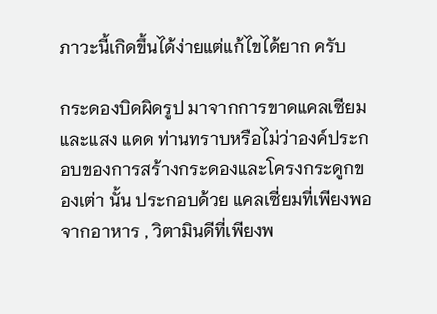ภาวะนี้เกิดขึ้นได้ง่ายแต่แก้ไขได้ยาก ครับ

กระดองบิดผิดรูป มาจากการขาดแคลเซียมและแสง แดด ท่านทราบหรือไม่ว่าองค์ประกอบของการสร้างกระดองและโครงกระดูกของเต่า นั้น ประกอบด้วย แคลเซี่ยมที่เพียงพอจากอาหาร , วิตามินดีที่เพียงพ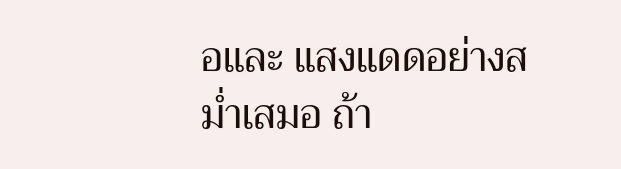อและ แสงแดดอย่างสม่ำเสมอ ถ้า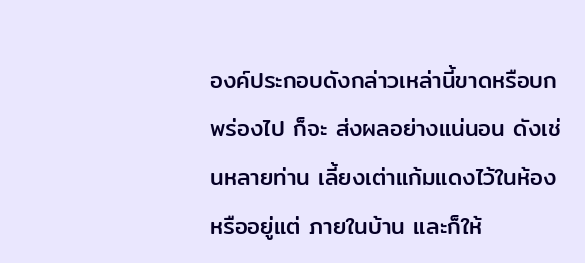องค์ประกอบดังกล่าวเหล่านี้ขาดหรือบกพร่องไป ก็จะ ส่งผลอย่างแน่นอน ดังเช่นหลายท่าน เลี้ยงเต่าแก้มแดงไว้ในห้องหรืออยู่แต่ ภายในบ้าน และก็ให้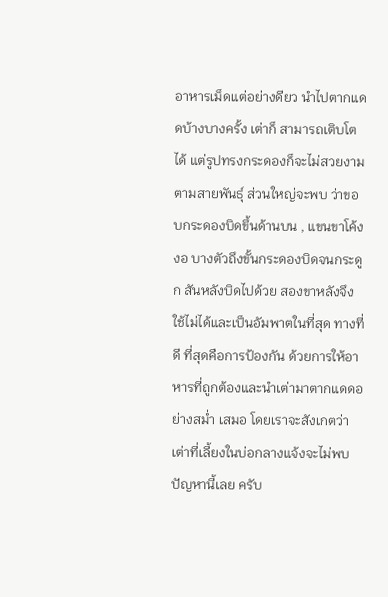อาหารเม็ดแต่อย่างดียว นำไปตากแดดบ้างบางครั้ง เต่าก็ สามารถเติบโตได้ แต่รูปทรงกระดองก็จะไม่สวยงามตามสายพันธุ์ ส่วนใหญ่จะพบ ว่าขอบกระดองบิดขึ้นด้านบน , แขนขาโค้งงอ บางตัวถึงขั้นกระดองบิดจนกระดูก สันหลังบิดไปด้วย สองขาหลังจึงใช้ไม่ได้และเป็นอัมพาตในที่สุด ทางที่ดี ที่สุดคือการป้องกัน ด้วยการให้อาหารที่ถูกต้องและนำเต่ามาตากแดดอย่างสม่ำ เสมอ โดยเราจะสังเกตว่า เต่าที่เลี้ยงในบ่อกลางแจ้งจะไม่พบปัญหานี้เลย ครับ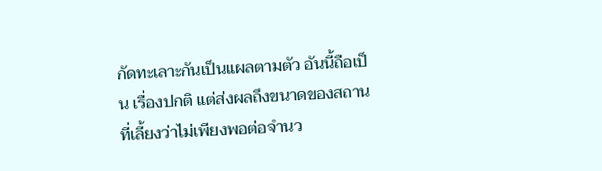กัดทะเลาะกันเป็นแผลตามตัว อันนี้ถือเป็น เรื่องปกติ แต่ส่งผลถึงขนาดของสถานที่เลี้ยงว่าไม่เพียงพอต่อจำนว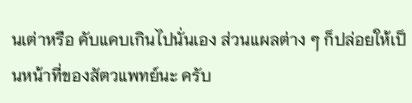นเต่าหรือ คับแคบเกินไปนั่นเอง ส่วนแผลต่าง ๆ ก็ปล่อยให้เป็นหน้าที่ของสัตวแพทย์นะ ครับ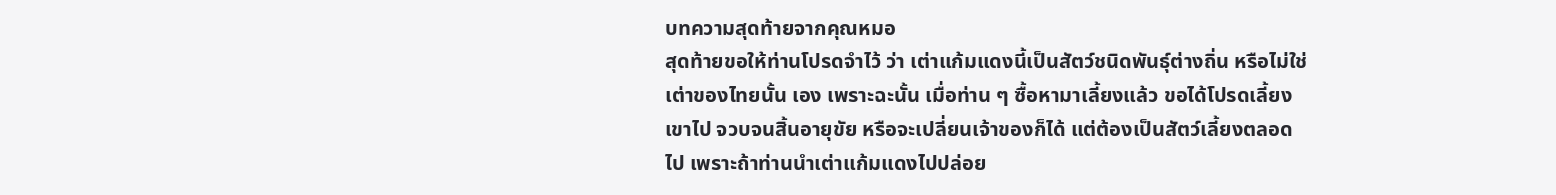บทความสุดท้ายจากคุณหมอ
สุดท้ายขอให้ท่านโปรดจำไว้ ว่า เต่าแก้มแดงนี้เป็นสัตว์ชนิดพันธุ์ต่างถิ่น หรือไม่ใช่เต่าของไทยนั้น เอง เพราะฉะนั้น เมื่อท่าน ๆ ซื้อหามาเลี้ยงแล้ว ขอได้โปรดเลี้ยงเขาไป จวบจนสิ้นอายุขัย หรือจะเปลี่ยนเจ้าของก็ได้ แต่ต้องเป็นสัตว์เลี้ยงตลอด ไป เพราะถ้าท่านนำเต่าแก้มแดงไปปล่อย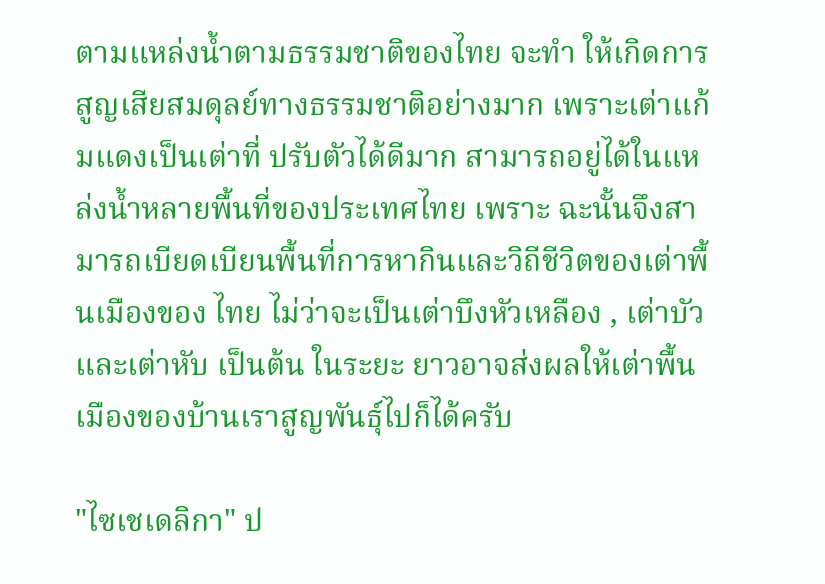ตามแหล่งน้ำตามธรรมชาติของไทย จะทำ ให้เกิดการสูญเสียสมดุลย์ทางธรรมชาติอย่างมาก เพราะเต่าแก้มแดงเป็นเต่าที่ ปรับตัวได้ดีมาก สามารถอยู่ได้ในแหล่งน้ำหลายพื้นที่ของประเทศไทย เพราะ ฉะนั้นจึงสามารถเบียดเบียนพื้นที่การหากินและวิถีชีวิตของเต่าพื้นเมืองของ ไทย ไม่ว่าจะเป็นเต่าบึงหัวเหลือง , เต่าบัวและเต่าหับ เป็นต้น ในระยะ ยาวอาจส่งผลให้เต่าพื้นเมืองของบ้านเราสูญพันธุ์ไปก็ได้ครับ

"ไซเชเดลิกา" ป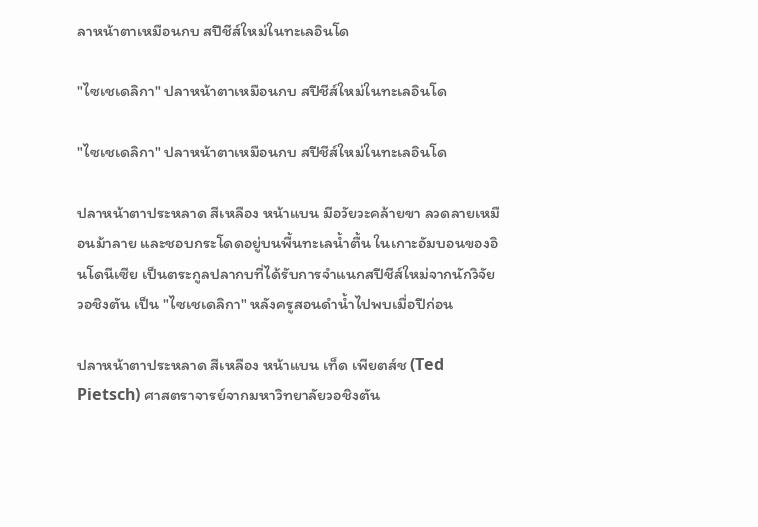ลาหน้าตาเหมือนกบ สปีชีส์ใหม่ในทะเลอินโด

"ไซเชเดลิกา" ปลาหน้าตาเหมือนกบ สปีชีส์ใหม่ในทะเลอินโด

"ไซเชเดลิกา" ปลาหน้าตาเหมือนกบ สปีชีส์ใหม่ในทะเลอินโด

ปลาหน้าตาประหลาด สีเหลือง หน้าแบน มีอวัยวะคล้ายขา ลวดลายเหมือนม้าลาย และชอบกระโดดอยู่บนพื้นทะเลน้ำตื้น ในเกาะอัมบอนของอินโดนีเซีย เป็นตระกูลปลากบที่ได้รับการจำแนกสปีชีส์ใหม่จากนักวิจัยวอชิงตัน เป็น "ไซเชเดลิกา" หลังครูสอนดำน้ำไปพบเมื่อปีก่อน

ปลาหน้าตาประหลาด สีเหลือง หน้าแบน เท็ด เพียตส์ช (Ted Pietsch) ศาสตราจารย์จากมหาวิทยาลัยวอชิงตัน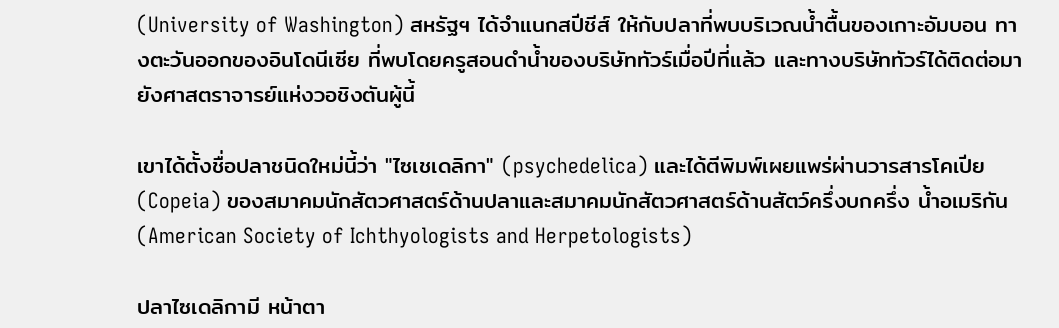(University of Washington) สหรัฐฯ ได้จำแนกสปีชีส์ ให้กับปลาที่พบบริเวณน้ำตื้นของเกาะอัมบอน ทางตะวันออกของอินโดนีเซีย ที่พบโดยครูสอนดำน้ำของบริษัททัวร์เมื่อปีที่แล้ว และทางบริษัททัวร์ได้ติดต่อมายังศาสตราจารย์แห่งวอชิงตันผู้นี้

เขาได้ตั้งชื่อปลาชนิดใหม่นี้ว่า "ไซเชเดลิกา" (psychedelica) และได้ตีพิมพ์เผยแพร่ผ่านวารสารโคเปีย (Copeia) ของสมาคมนักสัตวศาสตร์ด้านปลาและสมาคมนักสัตวศาสตร์ด้านสัตว์ครึ่งบกครึ่ง น้ำอเมริกัน (American Society of Ichthyologists and Herpetologists)

ปลาไซเดลิกามี หน้าตา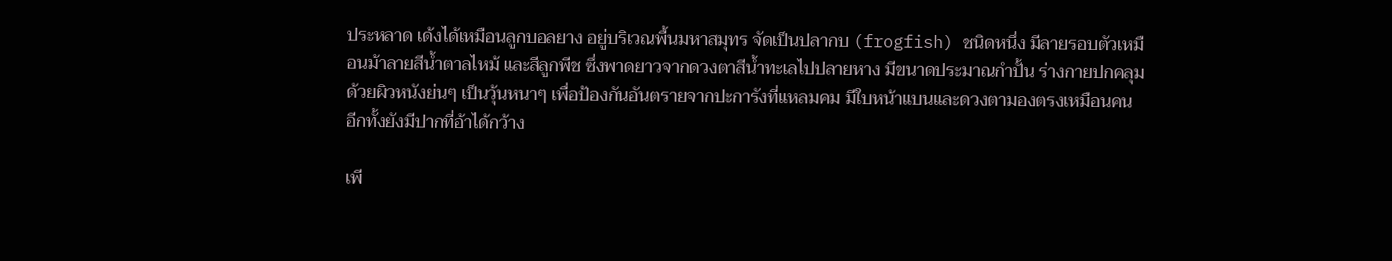ประหลาด เด้งได้เหมือนลูกบอลยาง อยู่บริเวณพื้นมหาสมุทร จัดเป็นปลากบ (frogfish) ชนิดหนึ่ง มีลายรอบตัวเหมือนม้าลายสีน้ำตาลไหม้ และสีลูกพีช ซึ่งพาดยาวจากดวงตาสีน้ำทะเลไปปลายหาง มีขนาดประมาณกำปั้น ร่างกายปกคลุมด้วยผิวหนังย่นๆ เป็นวุ้นหนาๆ เพื่อป้องกันอันตรายจากปะการังที่แหลมคม มีใบหน้าแบนและดวงตามองตรงเหมือนคน อีกทั้งยังมีปากที่อ้าได้กว้าง

เพี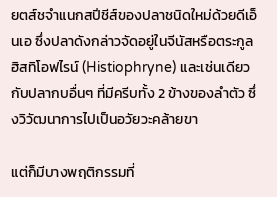ยตส์ชจำแนกสปีชีส์ของปลาชนิดใหม่ด้วยดีเอ็นเอ ซึ่งปลาดังกล่าวจัดอยู่ในจีนัสหรือตระกูลฮิสทิโอฟไรน์ (Histiophryne) และเช่นเดียวกับปลากบอื่นๆ ที่มีครีบทั้ง 2 ข้างของลำตัว ซึ่งวิวัฒนาการไปเป็นอวัยวะคล้ายขา

แต่ก็มีบางพฤติกรรมที่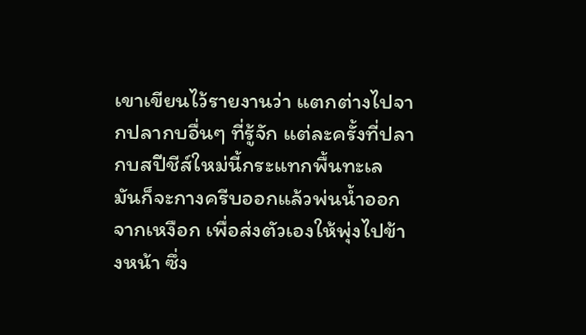เขาเขียนไว้รายงานว่า แตกต่างไปจากปลากบอื่นๆ ที่รู้จัก แต่ละครั้งที่ปลากบสปีชีส์ใหม่นี้กระแทกพื้นทะเล มันก็จะกางครีบออกแล้วพ่นน้ำออกจากเหงือก เพื่อส่งตัวเองให้พุ่งไปข้างหน้า ซึ่ง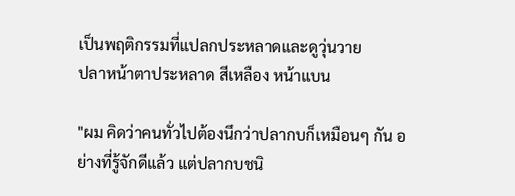เป็นพฤติกรรมที่แปลกประหลาดและดูวุ่นวาย
ปลาหน้าตาประหลาด สีเหลือง หน้าแบน

"ผม คิดว่าคนทั่วไปต้องนึกว่าปลากบก็เหมือนๆ กัน อย่างที่รู้จักดีแล้ว แต่ปลากบชนิ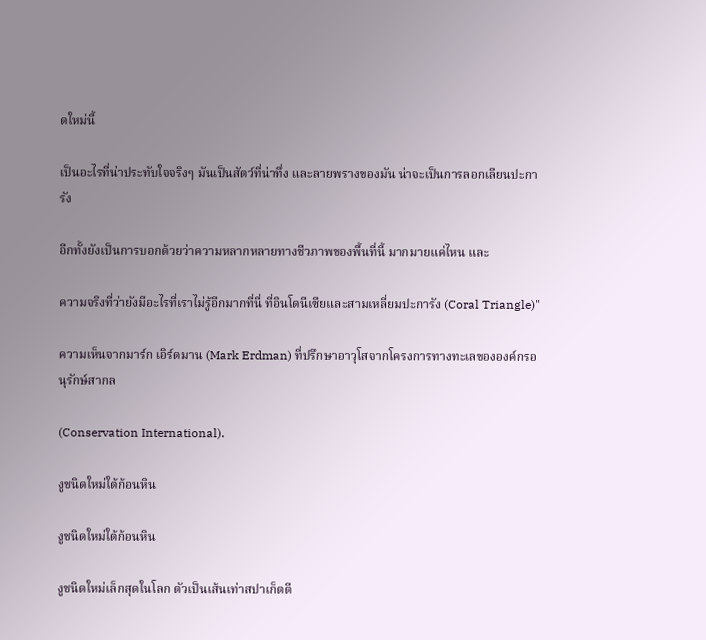ดใหม่นี้

เป็นอะไรที่น่าประทับใจจริงๆ มันเป็นสัตว์ที่น่าทึ่ง และลายพรางของมัน น่าจะเป็นการลอกเลียนปะการัง

อีกทั้งยังเป็นการบอกด้วยว่าความหลากหลายทางชีวภาพของพื้นที่นี้ มากมายแค่ไหน และ

ความจริงที่ว่ายังมีอะไรที่เราไม่รู้อีกมากที่นี่ ที่อินโดนีเซียและสามเหลี่ยมปะการัง (Coral Triangle)"

ความเห็นจากมาร์ก เอิร์ดมาน (Mark Erdman) ที่ปรึกษาอาวุโสจากโครงการทางทะเลขององค์กรอนุรักษ์สากล

(Conservation International).

งูชนิดใหม่ใต้ก้อนหิน

งูชนิดใหม่ใต้ก้อนหิน

งูชนิดใหม่เล็กสุดในโลก ตัวเป็นเส้นเท่าสปาเก็ตตี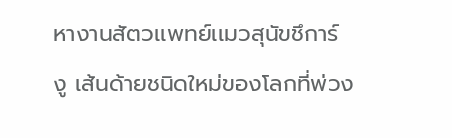หางานสัตวเเพทย์เเมวสุนัขชึการ์
งู เส้นด้ายชนิดใหม่ของโลกที่พ่วง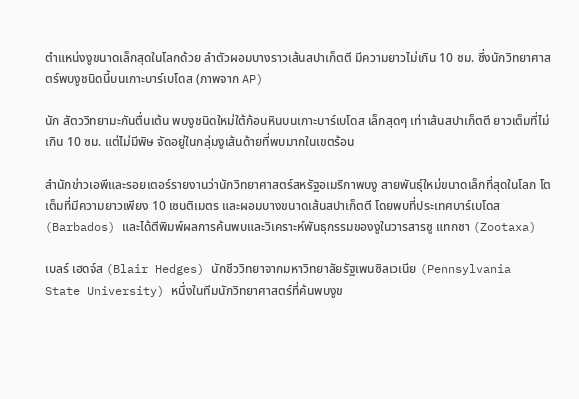ตำแหน่งงูขนาดเล็กสุดในโลกด้วย ลำตัวผอมบางราวเส้นสปาเก็ตตี มีความยาวไม่เกิน 10 ซม. ซึ่งนักวิทยาศาสตร์พบงูชนิดนี้บนเกาะบาร์เบโดส (ภาพจาก AP)

นัก สัตววิทยามะกันตื่นเต้น พบงูชนิดใหม่ใต้ก้อนหินบนเกาะบาร์เบโดส เล็กสุดๆ เท่าเส้นสปาเก็ตตี ยาวเต็มที่ไม่เกิน 10 ซม. แต่ไม่มีพิษ จัดอยู่ในกลุ่มงูเส้นด้ายที่พบมากในเขตร้อน

สำนักข่าวเอพีและรอยเตอร์รายงานว่านักวิทยาศาสตร์สหรัฐอเมริกาพบงู สายพันธุ์ใหม่ขนาดเล็กที่สุดในโลก โตเต็มที่มีความยาวเพียง 10 เซนติเมตร และผอมบางขนาดเส้นสปาเก็ตตี โดยพบที่ประเทศบาร์เบโดส (Barbados) และได้ตีพิมพ์ผลการค้นพบและวิเคราะห์พันธุกรรมของงูในวารสารซู แทกซา (Zootaxa)

เบลร์ เฮดจ์ส (Blair Hedges) นักชีววิทยาจากมหาวิทยาลัยรัฐเพนซิลเวเนีย (Pennsylvania State University) หนึ่งในทีมนักวิทยาศาสตร์ที่ค้นพบงูข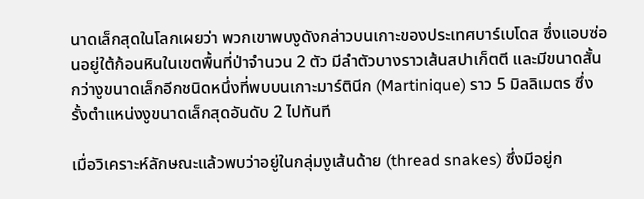นาดเล็กสุดในโลกเผยว่า พวกเขาพบงูดังกล่าวบนเกาะของประเทศบาร์เบโดส ซึ่งแอบซ่อนอยู่ใต้ก้อนหินในเขตพื้นที่ป่าจำนวน 2 ตัว มีลำตัวบางราวเส้นสปาเก็ตตี และมีขนาดสั้นกว่างูขนาดเล็กอีกชนิดหนึ่งที่พบบนเกาะมาร์ตินีก (Martinique) ราว 5 มิลลิเมตร ซึ่งรั้งตำแหน่งงูขนาดเล็กสุดอันดับ 2 ไปทันที

เมื่อวิเคราะห์ลักษณะแล้วพบว่าอยู่ในกลุ่มงูเส้นด้าย (thread snakes) ซึ่งมีอยู่ก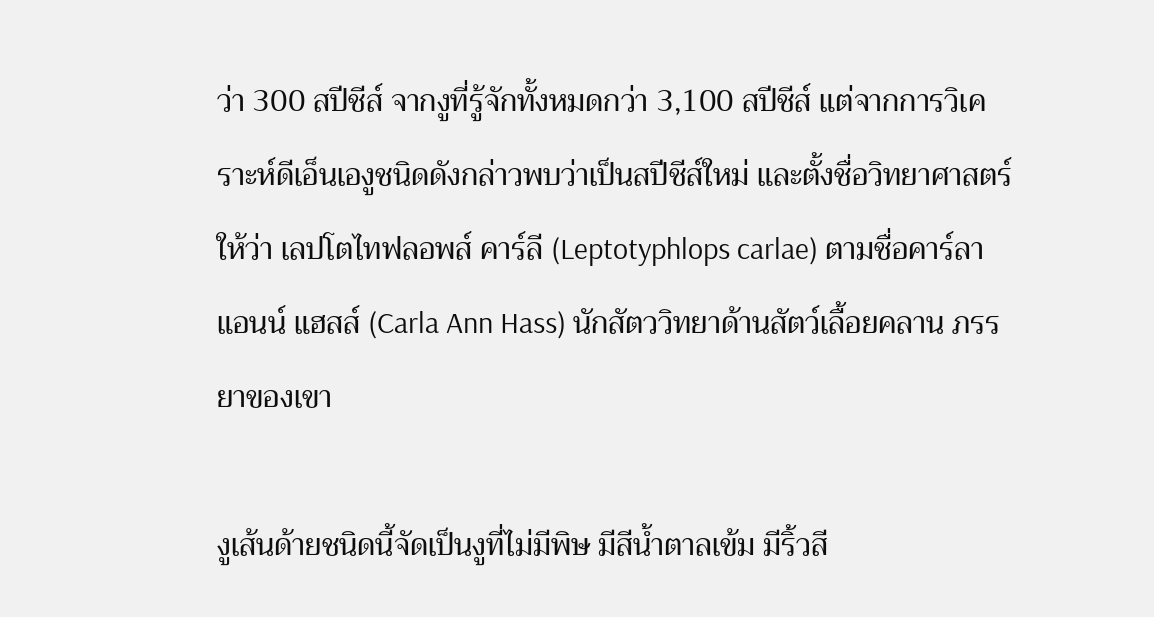ว่า 300 สปีชีส์ จากงูที่รู้จักทั้งหมดกว่า 3,100 สปีชีส์ แต่จากการวิเคราะห์ดีเอ็นเองูชนิดดังกล่าวพบว่าเป็นสปีชีส์ใหม่ และตั้งชื่อวิทยาศาสตร์ให้ว่า เลปโตไทฟลอพส์ คาร์ลี (Leptotyphlops carlae) ตามชื่อคาร์ลา แอนน์ แฮสส์ (Carla Ann Hass) นักสัตววิทยาด้านสัตว์เลื้อยคลาน ภรรยาของเขา

งูเส้นด้ายชนิดนี้จัดเป็นงูที่ไม่มีพิษ มีสีน้ำตาลเข้ม มีริ้วสี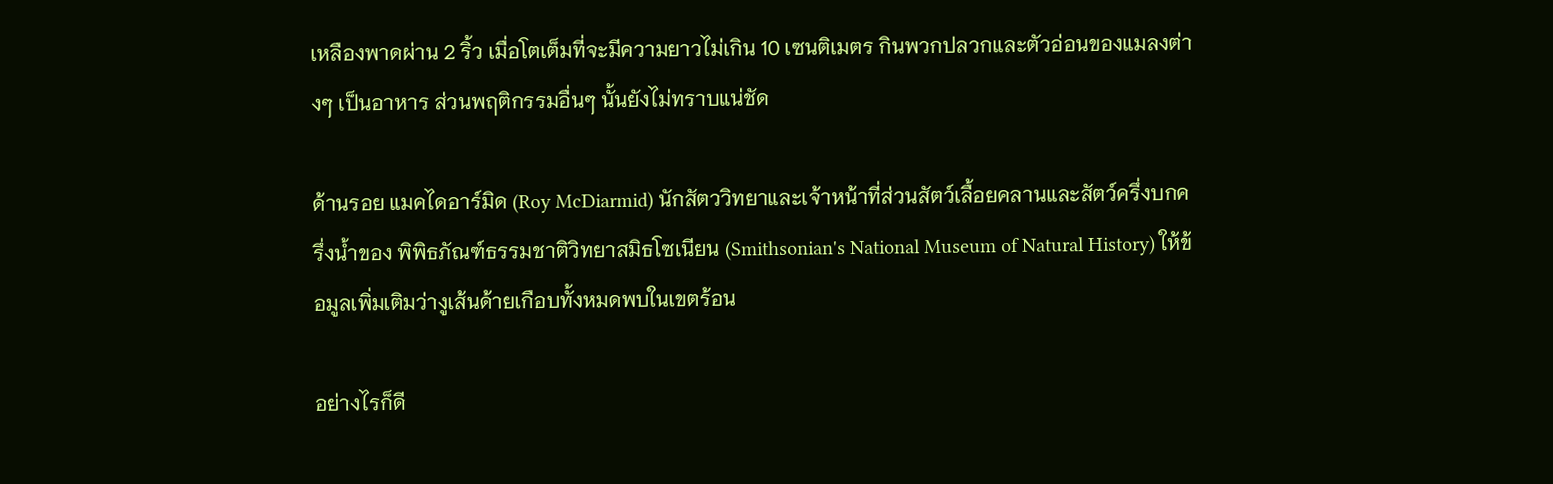เหลืองพาดผ่าน 2 ริ้ว เมื่อโตเต็มที่จะมีความยาวไม่เกิน 10 เซนติเมตร กินพวกปลวกและตัวอ่อนของแมลงต่างๆ เป็นอาหาร ส่วนพฤติกรรมอื่นๆ นั้นยังไม่ทราบแน่ชัด

ด้านรอย แมคไดอาร์มิด (Roy McDiarmid) นักสัตววิทยาและเจ้าหน้าที่ส่วนสัตว์เลื้อยคลานและสัตว์ครึ่งบกครึ่งน้ำของ พิพิธภัณฑ์ธรรมชาติวิทยาสมิธโซเนียน (Smithsonian's National Museum of Natural History) ให้ข้อมูลเพิ่มเติมว่างูเส้นด้ายเกือบทั้งหมดพบในเขตร้อน

อย่างไรก็ดี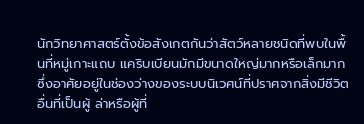นักวิทยาศาสตร์ตั้งข้อสังเกตกันว่าสัตว์หลายชนิดที่พบในพื้นที่หมู่เกาะแถบ แคริบเบียนมักมีขนาดใหญ่มากหรือเล็กมาก ซึ่งอาศัยอยู่ในช่องว่างของระบบนิเวศน์ที่ปราศจากสิ่งมีชีวิตอื่นที่เป็นผู้ ล่าหรือผู้ที่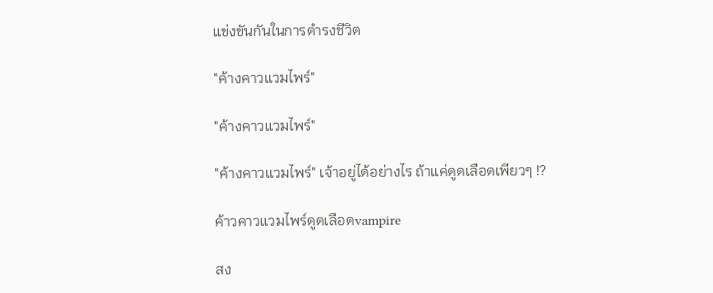แข่งขันกันในการดำรงชีวิต

"ค้างคาวแวมไพร์"

"ค้างคาวแวมไพร์"

"ค้างคาวแวมไพร์" เจ้าอยู่ได้อย่างไร ถ้าแค่ดูดเลือดเพียวๆ !?

ค้าวคาวแวมไพร์ดูดเลือดvampire

สง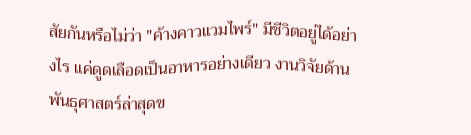สัยกันหรือไม่ว่า "ค้างคาวแวมไพร์" มีชีวิตอยู่ได้อย่างไร แค่ดูดเลือดเป็นอาหารอย่างเดียว งานวิจัยด้านพันธุศาสตร์ล่าสุดข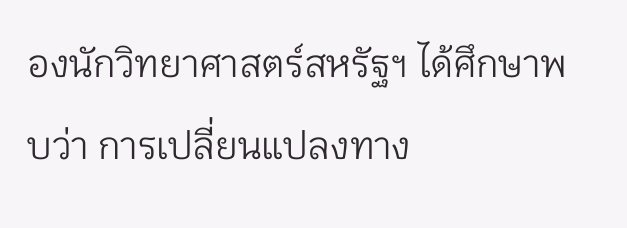องนักวิทยาศาสตร์สหรัฐฯ ได้ศึกษาพบว่า การเปลี่ยนแปลงทาง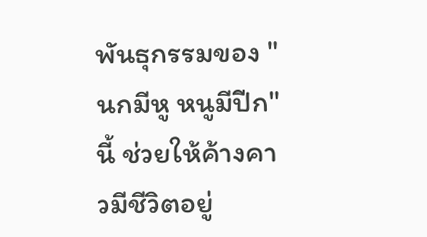พันธุกรรมของ "นกมีหู หนูมีปีก" นี้ ช่วยให้ค้างคาวมีชีวิตอยู่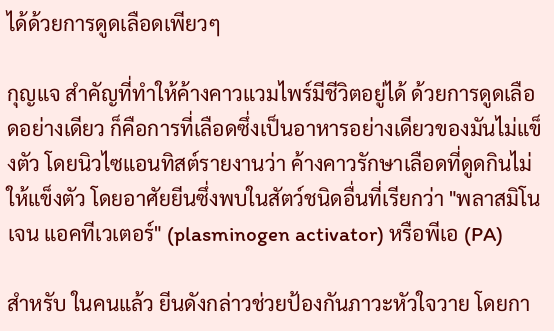ได้ด้วยการดูดเลือดเพียวๆ

กุญแจ สำคัญที่ทำให้ค้างคาวแวมไพร์มีชีวิตอยู่ได้ ด้วยการดูดเลือดอย่างเดียว ก็คือการที่เลือดซึ่งเป็นอาหารอย่างเดียวของมันไม่แข็งตัว โดยนิวไซแอนทิสต์รายงานว่า ค้างคาวรักษาเลือดที่ดูดกินไม่ให้แข็งตัว โดยอาศัยยีนซึ่งพบในสัตว์ชนิดอื่นที่เรียกว่า "พลาสมิโนเจน แอคทีเวเตอร์" (plasminogen activator) หรือพีเอ (PA)

สำหรับ ในคนแล้ว ยีนดังกล่าวช่วยป้องกันภาวะหัวใจวาย โดยกา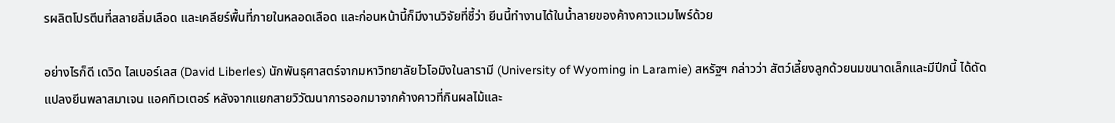รผลิตโปรตีนที่สลายลิ่มเลือด และเคลียร์พื้นที่ภายในหลอดเลือด และก่อนหน้านี้ก็มีงานวิจัยที่ชี้ว่า ยีนนี้ทำงานได้ในน้ำลายของค้างคาวแวมไพร์ด้วย

อย่างไรก็ดี เดวิด ไลเบอร์เลส (David Liberles) นักพันธุศาสตร์จากมหาวิทยาลัยไวโอมิงในลารามี (University of Wyoming in Laramie) สหรัฐฯ กล่าวว่า สัตว์เลี้ยงลูกด้วยนมขนาดเล็กและมีปีกนี้ ได้ดัดแปลงยีนพลาสมาเจน แอคทิเวเตอร์ หลังจากแยกสายวิวัฒนาการออกมาจากค้างคาวที่กินผลไม้และ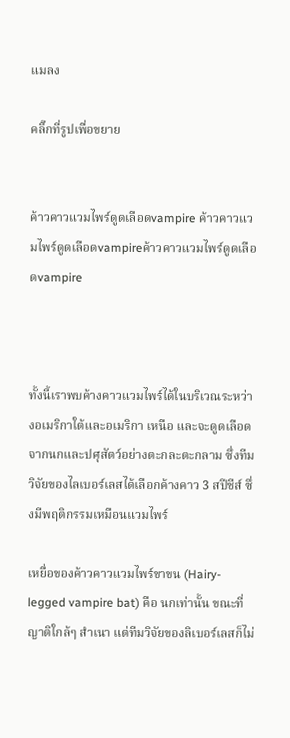แมลง

คลิ๊กที่รูปเพื่อขยาย


ค้าวคาวแวมไพร์ดูดเลือดvampire ค้าวคาวแวมไพร์ดูดเลือดvampireค้าวคาวแวมไพร์ดูดเลือดvampire



ทั้งนี้เราพบค้างคาวแวมไพร์ได้ในบริเวณระหว่างอเมริกาใต้และอเมริกา เหนือ และจะดูดเลือดจากนกและปศุสัตว์อย่างตะกละตะกลาม ซึ่งทีมวิจัยของไลเบอร์เลสได้เลือกค้างคาว 3 สปีชีส์ ซึ่งมีพฤติกรรมเหมือนแวมไพร์

เหยื่อของค้าวคาวแวมไพร์ขาขน (Hairy-legged vampire bat) คือ นกเท่านั้น ขณะที่ญาติใกล้ๆ สำเนา แต่ทีมวิจัยของลิเบอร์เลสก็ไม่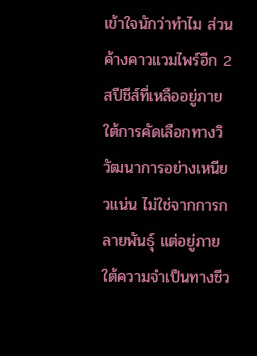เข้าใจนักว่าทำไม ส่วนค้างคาวแวมไพร์อีก 2 สปีชีส์ที่เหลืออยู่ภายใต้การคัดเลือกทางวิวัฒนาการอย่างเหนียวแน่น ไม่ใช่จากการกลายพันธุ์ แต่อยู่ภายใต้ความจำเป็นทางชีว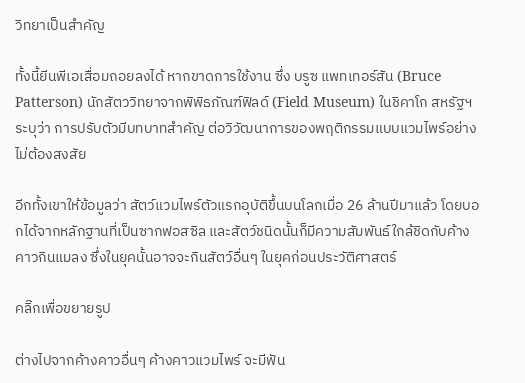วิทยาเป็นสำคัญ

ทั้งนี้ยีนพีเอเสื่อมถอยลงได้ หากขาดการใช้งาน ซึ่ง บรูซ แพทเทอร์สัน (Bruce Patterson) นักสัตววิทยาจากพิพิธภัณฑ์ฟิลด์ (Field Museum) ในชิคาโก สหรัฐฯ ระบุว่า การปรับตัวมีบทบาทสำคัญ ต่อวิวัฒนาการของพฤติกรรมแบบแวมไพร์อย่างไม่ต้องสงสัย

อีกทั้งเขาให้ข้อมูลว่า สัตว์แวมไพร์ตัวแรกอุบัติขึ้นบนโลกเมื่อ 26 ล้านปีมาแล้ว โดยบอกได้จากหลักฐานที่เป็นซากฟอสซิล และสัตว์ชนิดนั้นก็มีความสัมพันธ์ใกล้ชิดกับค้างคาวกินแมลง ซึ่งในยุคนั้นอาจจะกินสัตว์อื่นๆ ในยุคก่อนประวัติศาสตร์

คลิ๊กเพื่อขยายรูป

ต่างไปจากค้างคาวอื่นๆ ค้างคาวแวมไพร์ จะมีฟัน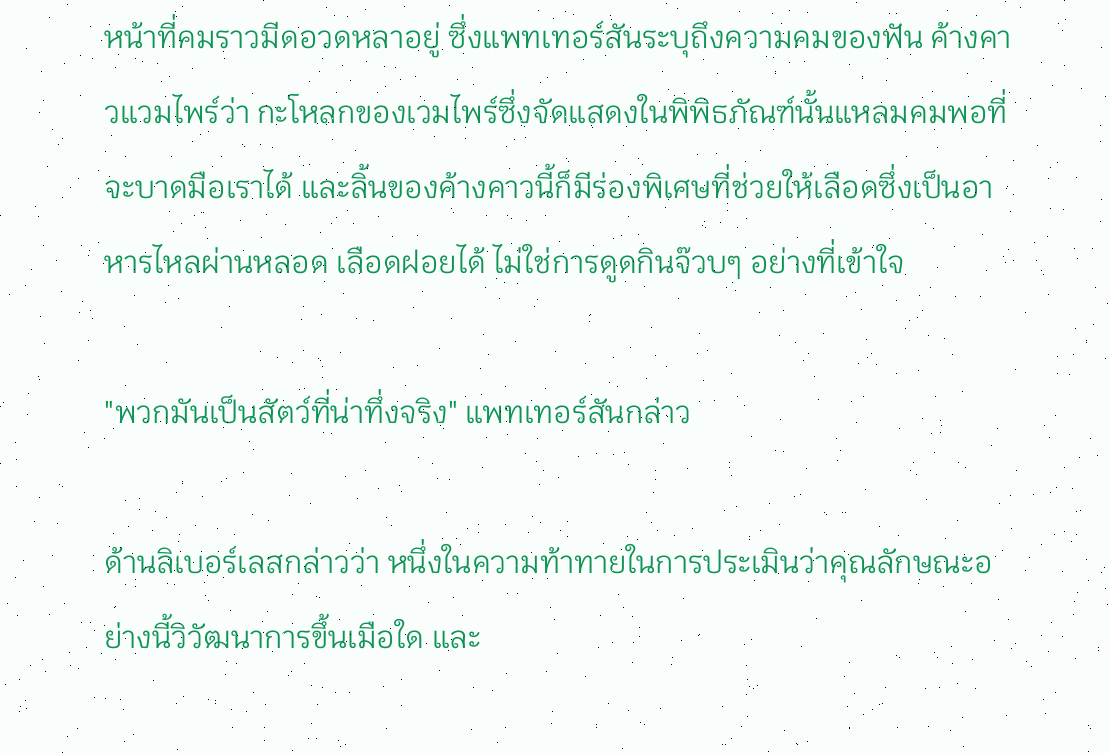หน้าที่คมราวมีดอวดหลาอยู่ ซึ่งแพทเทอร์สันระบุถึงความคมของฟัน ค้างคาวแวมไพร์ว่า กะโหลกของเวมไพร์ซึ่งจัดแสดงในพิพิธภัณฑ์นั้นแหลมคมพอที่จะบาดมือเราได้ และลิ้นของค้างคาวนี้ก็มีร่องพิเศษที่ช่วยให้เลือดซึ่งเป็นอาหารไหลผ่านหลอด เลือดฝอยได้ ไม่ใช่การดูดกินจ๊วบๆ อย่างที่เข้าใจ

"พวกมันเป็นสัตว์ที่น่าทึ่งจริง" แพทเทอร์สันกล่าว

ด้านลิเบอร์เลสกล่าวว่า หนึ่งในความท้าทายในการประเมินว่าคุณลักษณะอย่างนี้วิวัฒนาการขึ้นเมือใด และ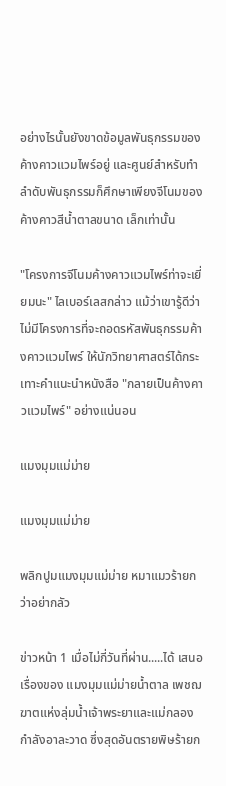อย่างไรนั้นยังขาดข้อมูลพันธุกรรมของค้างคาวแวมไพร์อยู่ และศูนย์สำหรับทำลำดับพันธุกรรมก็ศึกษาเพียงจีโนมของค้างคาวสีน้ำตาลขนาด เล็กเท่านั้น

"โครงการจีโนมค้างคาวแวมไพร์ท่าจะเยี่ยมนะ" ไลเบอร์เลสกล่าว แม้ว่าเขารู้ดีว่าไม่มีโครงการที่จะถอดรหัสพันธุกรรมค้างคาวแวมไพร์ ให้นักวิทยาศาสตร์ได้กระเทาะคำแนะนำหนังสือ "กลายเป็นค้างคาวแวมไพร์" อย่างแน่นอน

แมงมุมแม่ม่าย

แมงมุมแม่ม่าย

พลิกปูมแมงมุมแม่ม่าย หมาแมวร้ายกว่าอย่ากลัว

ข่าวหน้า 1 เมื่อไม่กี่วันที่ผ่าน.....ได้ เสนอเรื่องของ แมงมุมแม่ม่ายน้ำตาล เพชฌฆาตแห่งลุ่มน้ำเจ้าพระยาและแม่กลองกำลังอาละวาด ซึ่งสุดอันตรายพิษร้ายก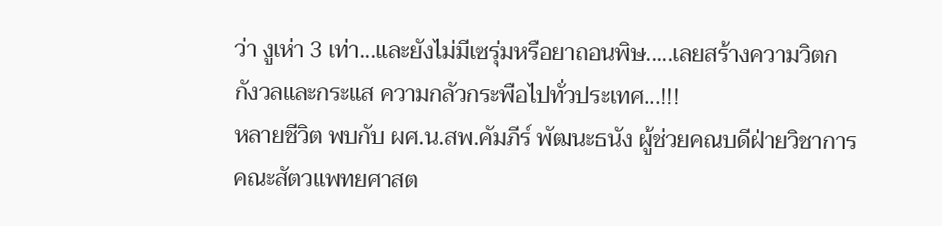ว่า งูเห่า 3 เท่า...และยังไม่มีเซรุ่มหรือยาถอนพิษ.....เลยสร้างความวิตกกังวลและกระแส ความกลัวกระพือไปทั่วประเทศ...!!!
หลายชีวิต พบกับ ผศ.น.สพ.คัมภีร์ พัฒนะธนัง ผู้ช่วยคณบดีฝ่ายวิชาการ คณะสัตวแพทยศาสต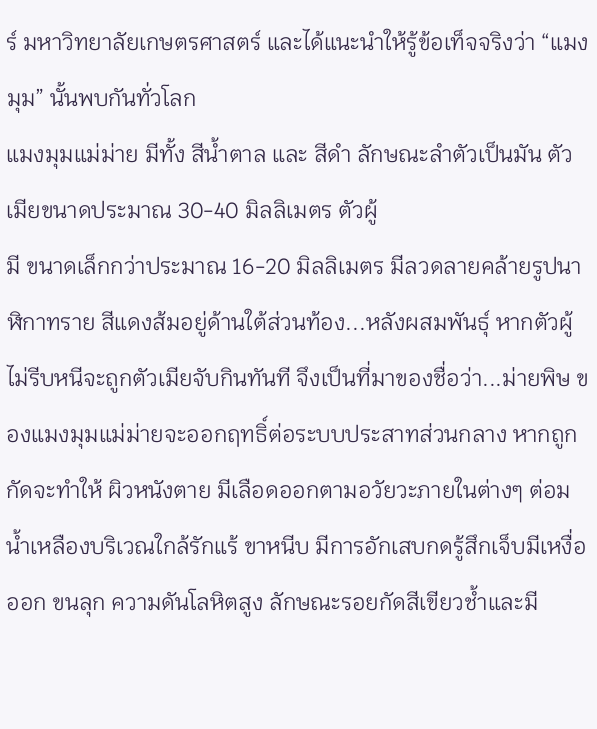ร์ มหาวิทยาลัยเกษตรศาสตร์ และได้แนะนำให้รู้ข้อเท็จจริงว่า “แมงมุม” นั้นพบกันทั่วโลก
แมงมุมแม่ม่าย มีทั้ง สีน้ำตาล และ สีดำ ลักษณะลำตัวเป็นมัน ตัวเมียขนาดประมาณ 30-40 มิลลิเมตร ตัวผู้
มี ขนาดเล็กกว่าประมาณ 16-20 มิลลิเมตร มีลวดลายคล้ายรูปนาฬิกาทราย สีแดงส้มอยู่ด้านใต้ส่วนท้อง...หลังผสมพันธุ์ หากตัวผู้ไม่รีบหนีจะถูกตัวเมียจับกินทันที จึงเป็นที่มาของชื่อว่า...ม่ายพิษ ของแมงมุมแม่ม่ายจะออกฤทธิ์ต่อระบบประสาทส่วนกลาง หากถูกกัดจะทำให้ ผิวหนังตาย มีเลือดออกตามอวัยวะภายในต่างๆ ต่อมน้ำเหลืองบริเวณใกล้รักแร้ ขาหนีบ มีการอักเสบกดรู้สึกเจ็บมีเหงื่อออก ขนลุก ความดันโลหิตสูง ลักษณะรอยกัดสีเขียวช้ำและมี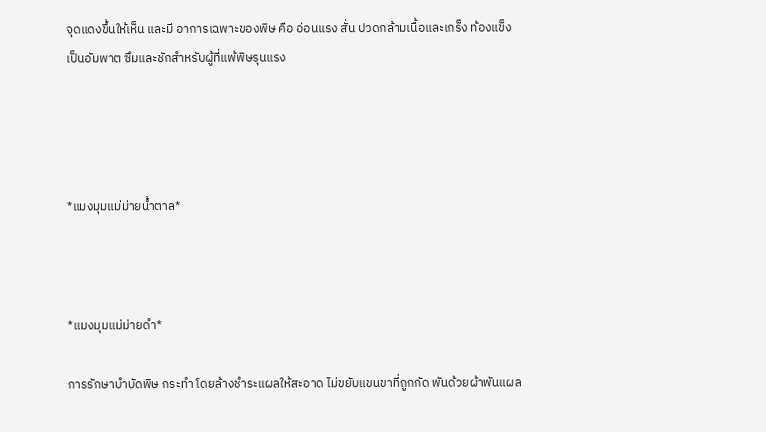จุดแดงขึ้นให้เห็น และมี อาการเฉพาะของพิษ คือ อ่อนแรง สั่น ปวดกล้ามเนื้อและเกร็ง ท้องแข็ง เป็นอัมพาต ซึมและชักสำหรับผู้ที่แพ้พิษรุนแรง




*แมงมุมแม่ม่ายน้ำตาล*



*แมงมุมแม่ม่ายดำ*

การรักษาบำบัดพิษ กระทำ โดยล้างชำระแผลให้สะอาด ไม่ขยับแขนขาที่ถูกกัด พันด้วยผ้าพันแผล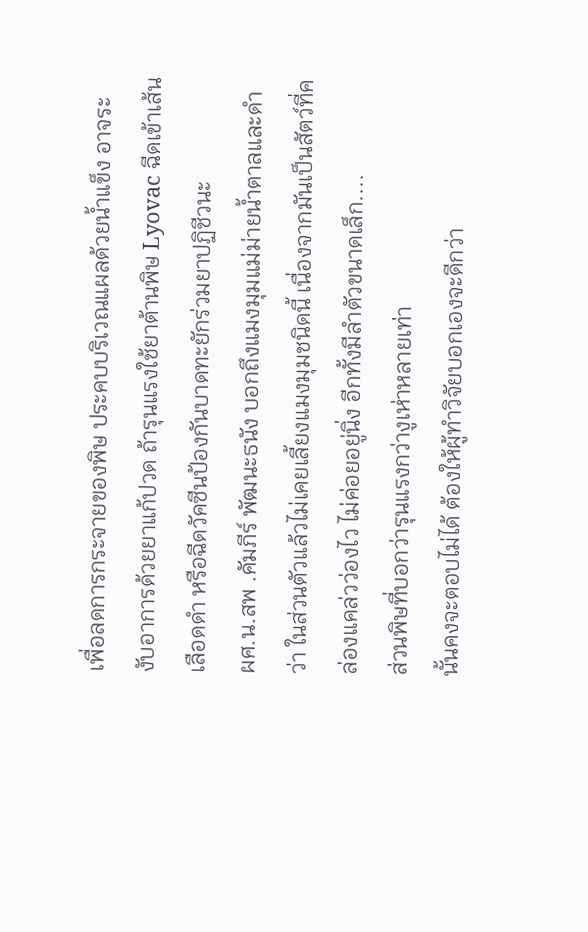เพื่อลดการกระจายของพิษ ประคบบริเวณแผลด้วยน้ำแข็ง อาจระงับอาการด้วยยาแก้ปวด ถ้ารุนแรงใช้ยาต้านพิษ Lyovac ฉีดเข้าเส้นเลือดดำ หรือฉีดวัคซีนป้องกันบาดทะยักร่วมยาปฏิชีวนะ
ผศ.น.สพ .คัมภีร์ พัฒนะธนัง บอกถึงแมงมุมแม่ม่ายน้ำตาลและดำว่า ในส่วนตัวแล้วไม่เคยเลี้ยงแมงมุมชนิดนี้ เนื่องจากมันเป็นสัตว์ที่คล่องแคล่วว่องไว ไม่ค่อยอยู่นิ่ง อีกทั้งมีลำตัวขนาดเล็ก....
ส่วนพิษที่บอกว่ารุนแรงกว่างูเห่าหลายเท่า
นั้นคงจะตอบไม่ได้ ต้องให้ผู้ทำวิจัยบอกเองจะดีกว่า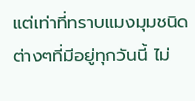แต่เท่าที่ทราบแมงมุมชนิดต่างๆที่มีอยู่ทุกวันนี้ ไม่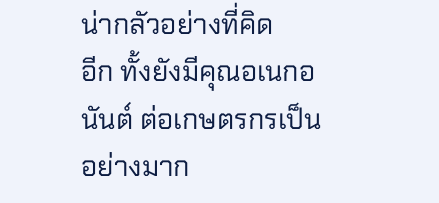น่ากลัวอย่างที่คิด
อีก ทั้งยังมีคุณอเนกอนันต์ ต่อเกษตรกรเป็นอย่างมาก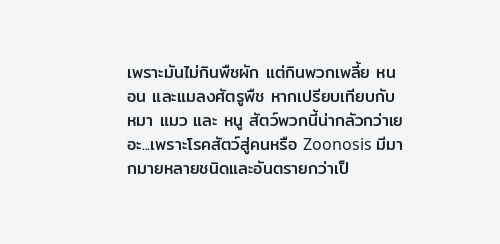เพราะมันไม่กินพืชผัก แต่กินพวกเพลี้ย หนอน และแมลงศัตรูพืช หากเปรียบเทียบกับ หมา แมว และ หนู สัตว์พวกนี้น่ากลัวกว่าเยอะ...เพราะโรคสัตว์สู่คนหรือ Zoonosis มีมากมายหลายชนิดและอันตรายกว่าเป็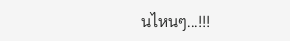นไหนๆ...!!!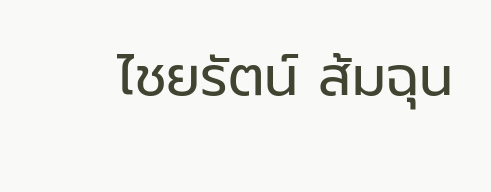ไชยรัตน์ ส้มฉุน